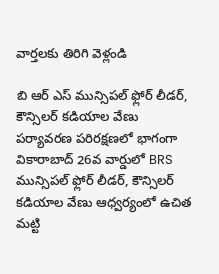వార్తలకు తిరిగి వెళ్లండి

బి ఆర్ ఎస్ మున్సిపల్ ఫ్లోర్ లీడర్, కౌన్సిలర్ కడియాల వేణు
పర్యావరణ పరిరక్షణలో భాగంగా వికారాబాద్ 26వ వార్డులో BRS మున్సిపల్ ఫ్లోర్ లీడర్, కౌన్సిలర్ కడియాల వేణు ఆధ్వర్యంలో ఉచిత మట్టి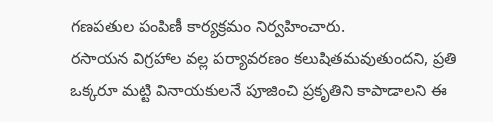గణపతుల పంపిణీ కార్యక్రమం నిర్వహించారు.
రసాయన విగ్రహాల వల్ల పర్యావరణం కలుషితమవుతుందని, ప్రతి ఒక్కరూ మట్టి వినాయకులనే పూజించి ప్రకృతిని కాపాడాలని ఈ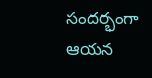సందర్భంగా ఆయన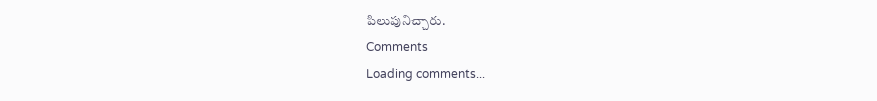పిలుపునిచ్చారు.
Comments
Loading comments...